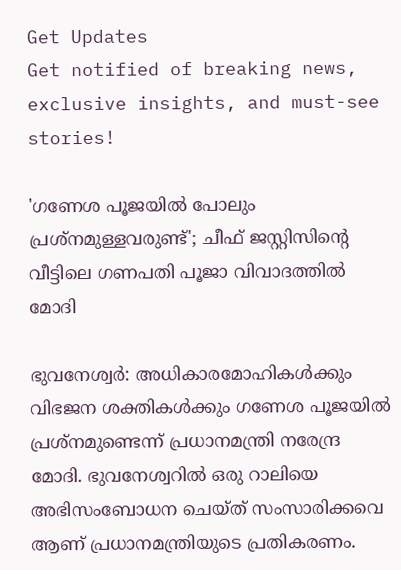Get Updates
Get notified of breaking news, exclusive insights, and must-see stories!

'ഗണേശ പൂജയില്‍ പോലും പ്രശ്‌നമുള്ളവരുണ്ട്'; ചീഫ് ജസ്റ്റിസിന്റെ വീട്ടിലെ ഗണപതി പൂജാ വിവാദത്തില്‍ മോദി

ഭുവനേശ്വര്‍: അധികാരമോഹികള്‍ക്കും വിഭജന ശക്തികള്‍ക്കും ഗണേശ പൂജയില്‍ പ്രശ്നമുണ്ടെന്ന് പ്രധാനമന്ത്രി നരേന്ദ്ര മോദി. ഭുവനേശ്വറില്‍ ഒരു റാലിയെ അഭിസംബോധന ചെയ്ത് സംസാരിക്കവെ ആണ് പ്രധാനമന്ത്രിയുടെ പ്രതികരണം.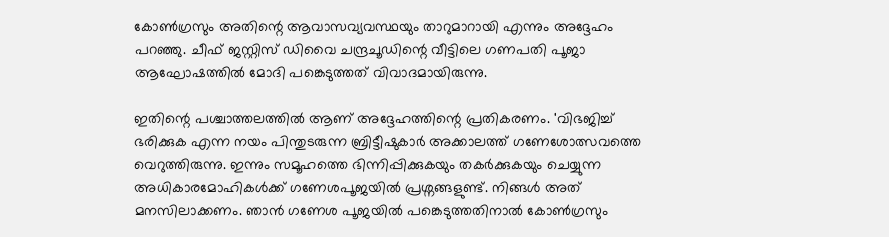കോണ്‍ഗ്രസും അതിന്റെ ആവാസവ്യവസ്ഥയും താറുമാറായി എന്നും അദ്ദേഹം പറഞ്ഞു. ചീഫ് ജസ്റ്റിസ് ഡിവൈ ചന്ദ്രചൂഡിന്റെ വീട്ടിലെ ഗണപതി പൂജാ ആഘോഷത്തില്‍ മോദി പങ്കെടുത്തത് വിവാദമായിരുന്നു.

ഇതിന്റെ പശ്ചാത്തലത്തില്‍ ആണ് അദ്ദേഹത്തിന്റെ പ്രതികരണം. 'വിഭജിച്ച് ഭരിക്കുക എന്ന നയം പിന്തുടരുന്ന ബ്രിട്ടീഷുകാര്‍ അക്കാലത്ത് ഗണേശോത്സവത്തെ വെറുത്തിരുന്നു. ഇന്നും സമൂഹത്തെ ഭിന്നിപ്പിക്കുകയും തകര്‍ക്കുകയും ചെയ്യുന്ന അധികാരമോഹികള്‍ക്ക് ഗണേശപൂജയില്‍ പ്രശ്നങ്ങളുണ്ട്. നിങ്ങള്‍ അത് മനസിലാക്കണം. ഞാന്‍ ഗണേശ പൂജയില്‍ പങ്കെടുത്തതിനാല്‍ കോണ്‍ഗ്രസും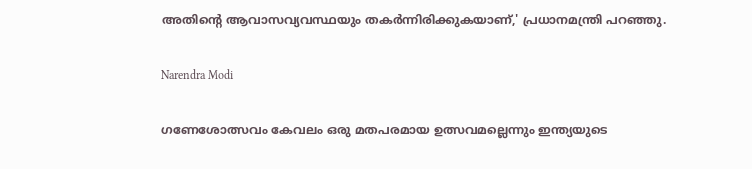അതിന്റെ ആവാസവ്യവസ്ഥയും തകര്‍ന്നിരിക്കുകയാണ്,' പ്രധാനമന്ത്രി പറഞ്ഞു.

Narendra Modi

ഗണേശോത്സവം കേവലം ഒരു മതപരമായ ഉത്സവമല്ലെന്നും ഇന്ത്യയുടെ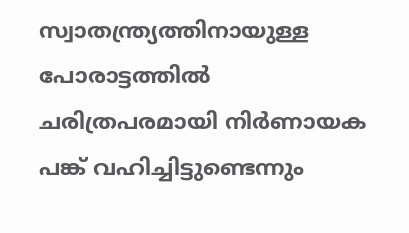സ്വാതന്ത്ര്യത്തിനായുള്ള പോരാട്ടത്തില്‍ ചരിത്രപരമായി നിര്‍ണായക പങ്ക് വഹിച്ചിട്ടുണ്ടെന്നും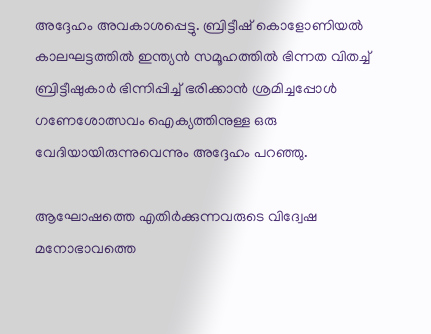അദ്ദേഹം അവകാശപ്പെട്ടു. ബ്രിട്ടീഷ് കൊളോണിയല്‍ കാലഘട്ടത്തില്‍ ഇന്ത്യന്‍ സമൂഹത്തില്‍ ഭിന്നത വിതച്ച് ബ്രിട്ടീഷുകാര്‍ ഭിന്നിപ്പിച്ച് ഭരിക്കാന്‍ ശ്രമിച്ചപ്പോള്‍ ഗണേശോത്സവം ഐക്യത്തിനുള്ള ഒരു വേദിയായിരുന്നുവെന്നും അദ്ദേഹം പറഞ്ഞു.

ആഘോഷത്തെ എതിര്‍ക്കുന്നവരുടെ വിദ്വേഷ മനോഭാവത്തെ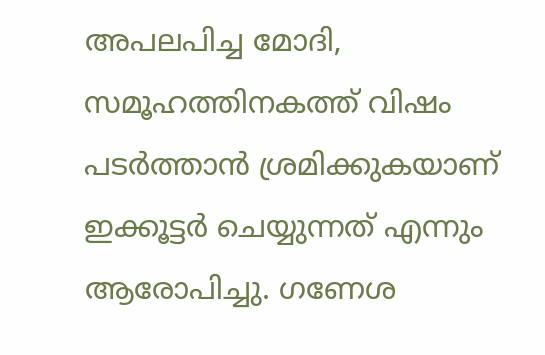അപലപിച്ച മോദി, സമൂഹത്തിനകത്ത് വിഷം പടര്‍ത്താന്‍ ശ്രമിക്കുകയാണ് ഇക്കൂട്ടര്‍ ചെയ്യുന്നത് എന്നും ആരോപിച്ചു. ഗണേശ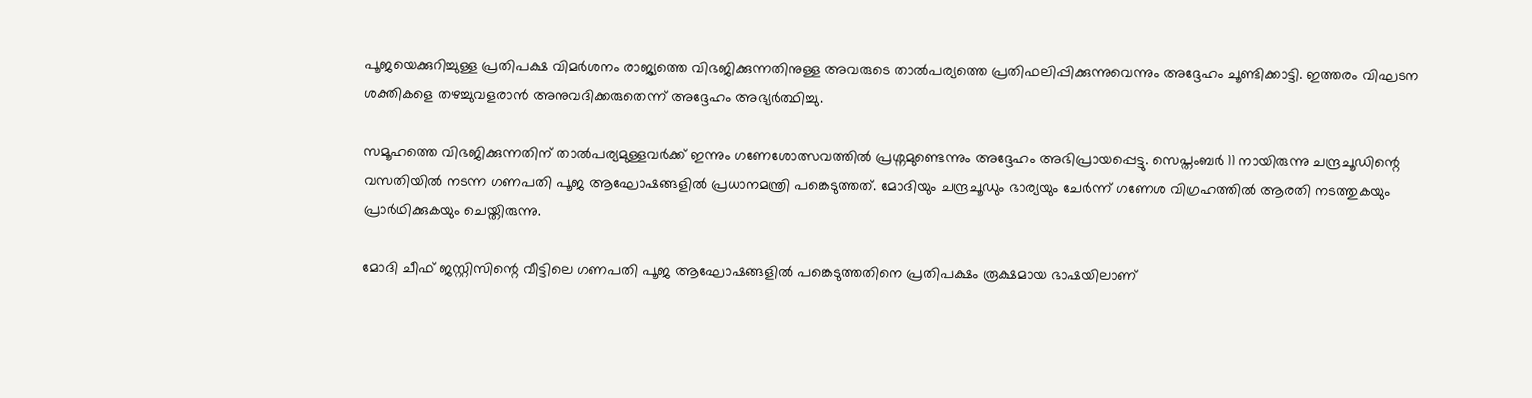പൂജയെക്കുറിച്ചുള്ള പ്രതിപക്ഷ വിമര്‍ശനം രാജ്യത്തെ വിഭജിക്കുന്നതിനുള്ള അവരുടെ താല്‍പര്യത്തെ പ്രതിഫലിപ്പിക്കുന്നുവെന്നും അദ്ദേഹം ചൂണ്ടിക്കാട്ടി. ഇത്തരം വിഘടന ശക്തികളെ തഴച്ചുവളരാന്‍ അനുവദിക്കരുതെന്ന് അദ്ദേഹം അഭ്യര്‍ത്ഥിച്ചു.

സമൂഹത്തെ വിഭജിക്കുന്നതിന് താല്‍പര്യമുള്ളവര്‍ക്ക് ഇന്നും ഗണേശോത്സവത്തില്‍ പ്രശ്നമുണ്ടെന്നും അദ്ദേഹം അഭിപ്രായപ്പെട്ടു. സെപ്തംബര്‍ 11 നായിരുന്നു ചന്ദ്രചൂഡിന്റെ വസതിയില്‍ നടന്ന ഗണപതി പൂജ ആഘോഷങ്ങളില്‍ പ്രധാനമന്ത്രി പങ്കെടുത്തത്. മോദിയും ചന്ദ്രചൂഡും ഭാര്യയും ചേര്‍ന്ന് ഗണേശ വിഗ്രഹത്തില്‍ ആരതി നടത്തുകയും പ്രാര്‍ഥിക്കുകയും ചെയ്തിരുന്നു.

മോദി ചീഫ് ജസ്റ്റിസിന്റെ വീട്ടിലെ ഗണപതി പൂജ ആഘോഷങ്ങളില്‍ പങ്കെടുത്തതിനെ പ്രതിപക്ഷം രൂക്ഷമായ ഭാഷയിലാണ്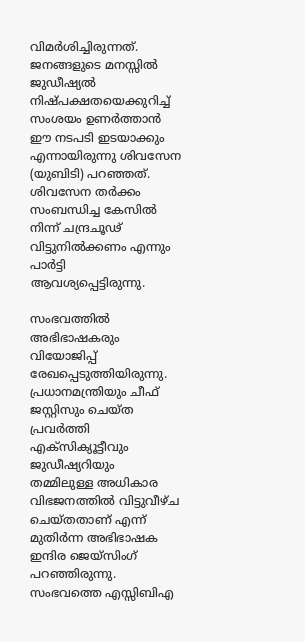വിമര്‍ശിച്ചിരുന്നത്. ജനങ്ങളുടെ മനസ്സില്‍ ജുഡീഷ്യല്‍ നിഷ്പക്ഷതയെക്കുറിച്ച് സംശയം ഉണര്‍ത്താന്‍ ഈ നടപടി ഇടയാക്കും എന്നായിരുന്നു ശിവസേന (യുബിടി) പറഞ്ഞത്. ശിവസേന തര്‍ക്കം സംബന്ധിച്ച കേസില്‍ നിന്ന് ചന്ദ്രചൂഢ് വിട്ടുനില്‍ക്കണം എന്നും പാര്‍ട്ടി ആവശ്യപ്പെട്ടിരുന്നു.

സംഭവത്തില്‍ അഭിഭാഷകരും വിയോജിപ്പ് രേഖപ്പെടുത്തിയിരുന്നു. പ്രധാനമന്ത്രിയും ചീഫ് ജസ്റ്റിസും ചെയ്ത പ്രവര്‍ത്തി എക്‌സിക്യൂട്ടീവും ജുഡീഷ്യറിയും തമ്മിലുള്ള അധികാര വിഭജനത്തില്‍ വിട്ടുവീഴ്ച ചെയ്തതാണ് എന്ന് മുതിര്‍ന്ന അഭിഭാഷക ഇന്ദിര ജെയ്‌സിംഗ് പറഞ്ഞിരുന്നു. സംഭവത്തെ എസ്സിബിഎ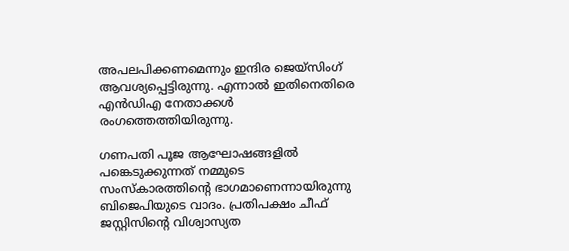അപലപിക്കണമെന്നും ഇന്ദിര ജെയ്‌സിംഗ് ആവശ്യപ്പെട്ടിരുന്നു. എന്നാല്‍ ഇതിനെതിരെ എന്‍ഡിഎ നേതാക്കള്‍ രംഗത്തെത്തിയിരുന്നു.

ഗണപതി പൂജ ആഘോഷങ്ങളില്‍ പങ്കെടുക്കുന്നത് നമ്മുടെ സംസ്‌കാരത്തിന്റെ ഭാഗമാണെന്നായിരുന്നു ബിജെപിയുടെ വാദം. പ്രതിപക്ഷം ചീഫ് ജസ്റ്റിസിന്റെ വിശ്വാസ്യത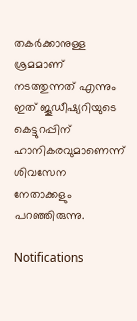തകര്‍ക്കാനുള്ള ശ്രമമാണ് നടത്തുന്നത് എന്നും ഇത് ജൂഡീഷ്യറിയുടെ കെട്ടുറപ്പിന് ഹാനികരവുമാണെന്ന് ശിവസേന നേതാക്കളും പറഞ്ഞിരുന്നു.

Notifications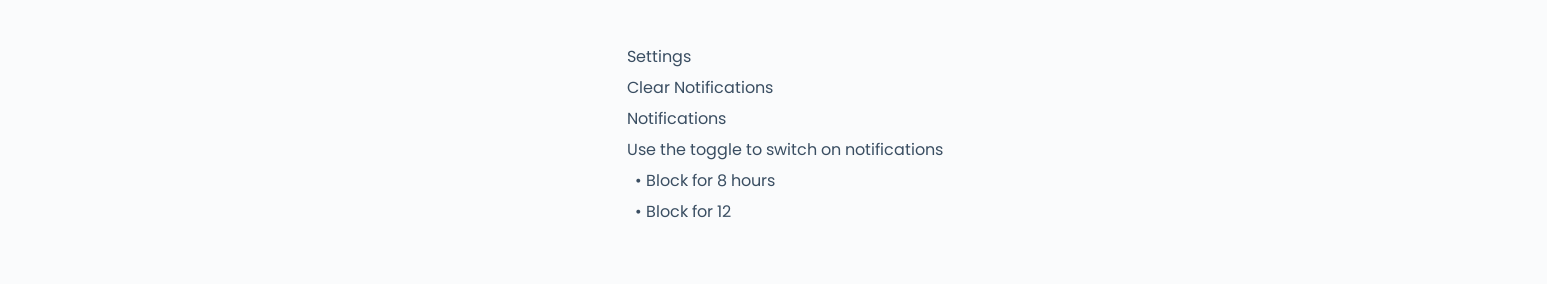Settings
Clear Notifications
Notifications
Use the toggle to switch on notifications
  • Block for 8 hours
  • Block for 12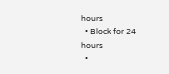hours
  • Block for 24 hours
  •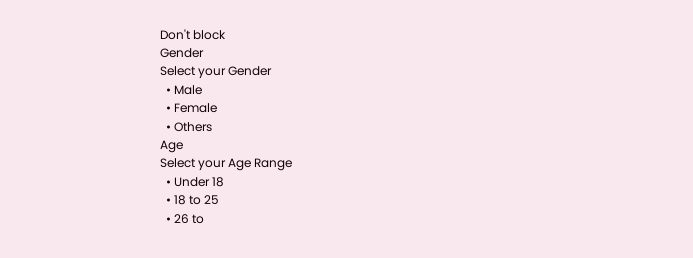Don't block
Gender
Select your Gender
  • Male
  • Female
  • Others
Age
Select your Age Range
  • Under 18
  • 18 to 25
  • 26 to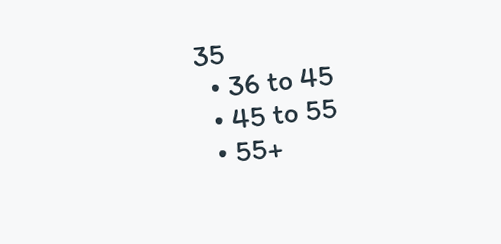35
  • 36 to 45
  • 45 to 55
  • 55+